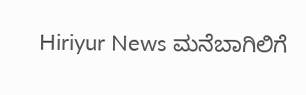Hiriyur News ಮನೆಬಾಗಿಲಿಗೆ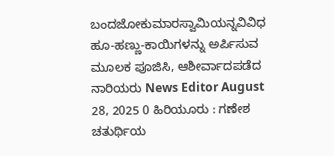ಬಂದಜೋಕುಮಾರಸ್ವಾಮಿಯನ್ನವಿವಿಧ ಹೂ-ಹಣ್ಣು-ಕಾಯಿಗಳನ್ನು ಅರ್ಪಿಸುವ ಮೂಲಕ ಪೂಜಿಸಿ, ಆಶೀರ್ವಾದಪಡೆದ ನಾರಿಯರು News Editor August 28, 2025 0 ಹಿರಿಯೂರು : ಗಣೇಶ ಚತುರ್ಥಿಯ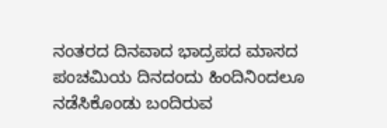ನಂತರದ ದಿನವಾದ ಭಾದ್ರಪದ ಮಾಸದ ಪಂಚಮಿಯ ದಿನದಂದು ಹಿಂದಿನಿಂದಲೂ ನಡೆಸಿಕೊಂಡು ಬಂದಿರುವ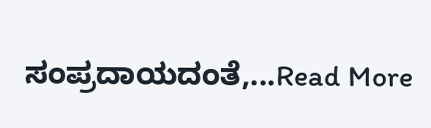ಸಂಪ್ರದಾಯದಂತೆ,...Read More